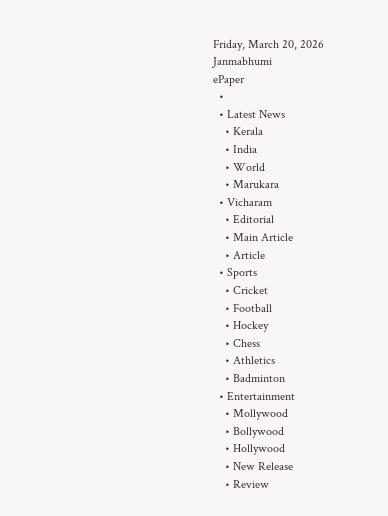Friday, March 20, 2026
Janmabhumi
ePaper
  •
  • Latest News
    • Kerala
    • India
    • World
    • Marukara
  • Vicharam
    • Editorial
    • Main Article
    • Article
  • Sports
    • Cricket
    • Football
    • Hockey
    • Chess
    • Athletics
    • Badminton
  • Entertainment
    • Mollywood
    • Bollywood
    • Hollywood
    • New Release
    • Review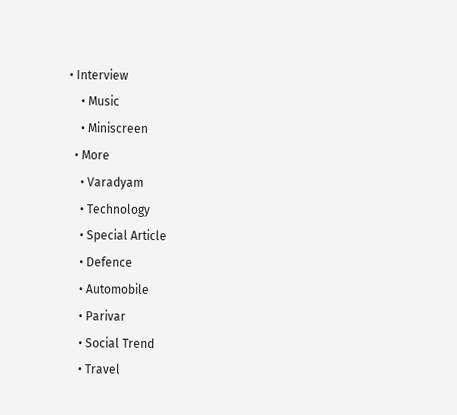• Interview
    • Music
    • Miniscreen
  • More
    • Varadyam
    • Technology
    • Special Article
    • Defence
    • Automobile
    • Parivar
    • Social Trend
    • Travel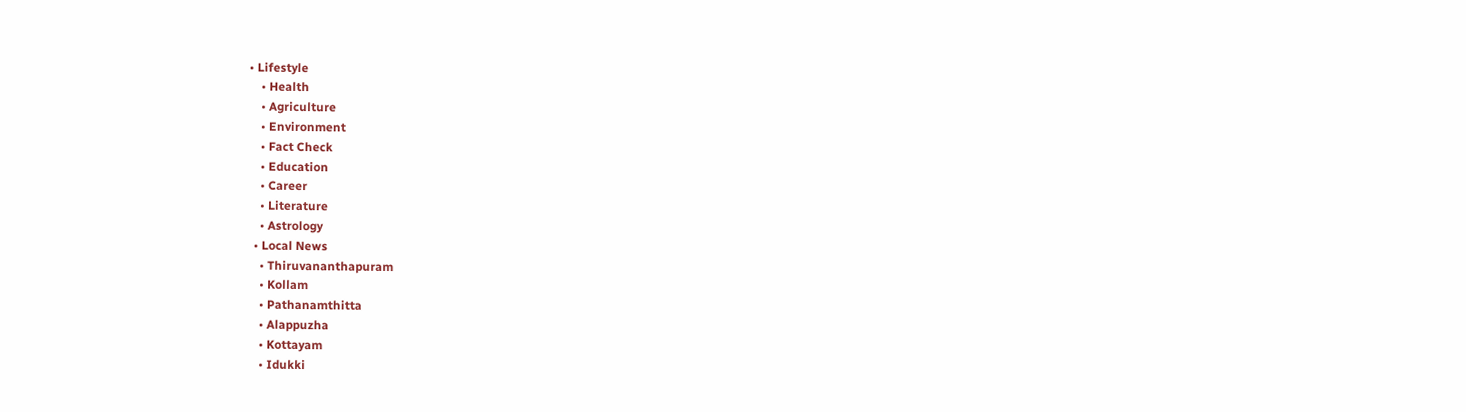• Lifestyle
    • Health
    • Agriculture
    • Environment
    • Fact Check
    • Education
    • Career
    • Literature
    • Astrology
  • Local News
    • Thiruvananthapuram
    • Kollam
    • Pathanamthitta
    • Alappuzha
    • Kottayam
    • Idukki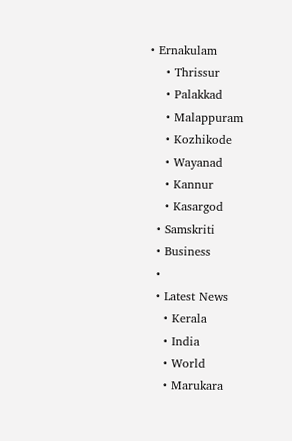• Ernakulam
    • Thrissur
    • Palakkad
    • Malappuram
    • Kozhikode
    • Wayanad
    • Kannur
    • Kasargod
  • Samskriti
  • Business
  •
  • Latest News
    • Kerala
    • India
    • World
    • Marukara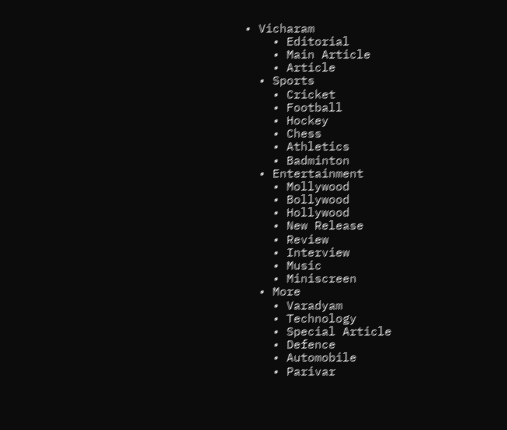• Vicharam
    • Editorial
    • Main Article
    • Article
  • Sports
    • Cricket
    • Football
    • Hockey
    • Chess
    • Athletics
    • Badminton
  • Entertainment
    • Mollywood
    • Bollywood
    • Hollywood
    • New Release
    • Review
    • Interview
    • Music
    • Miniscreen
  • More
    • Varadyam
    • Technology
    • Special Article
    • Defence
    • Automobile
    • Parivar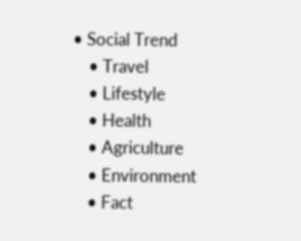• Social Trend
    • Travel
    • Lifestyle
    • Health
    • Agriculture
    • Environment
    • Fact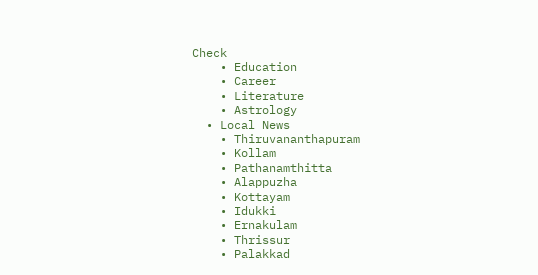Check
    • Education
    • Career
    • Literature
    • Astrology
  • Local News
    • Thiruvananthapuram
    • Kollam
    • Pathanamthitta
    • Alappuzha
    • Kottayam
    • Idukki
    • Ernakulam
    • Thrissur
    • Palakkad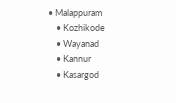• Malappuram
    • Kozhikode
    • Wayanad
    • Kannur
    • Kasargod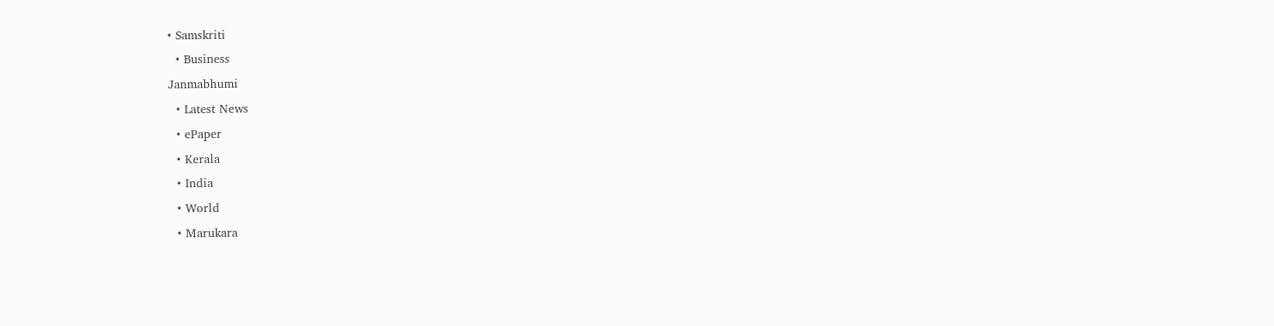• Samskriti
  • Business
Janmabhumi
  • Latest News
  • ePaper
  • Kerala
  • India
  • World
  • Marukara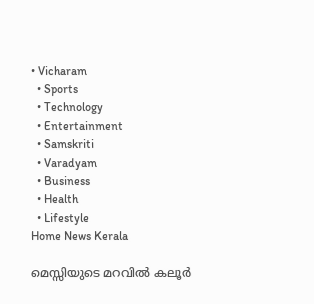• Vicharam
  • Sports
  • Technology
  • Entertainment
  • Samskriti
  • Varadyam
  • Business
  • Health
  • Lifestyle
Home News Kerala

മെസ്സിയുടെ മറവില്‍ കലൂര്‍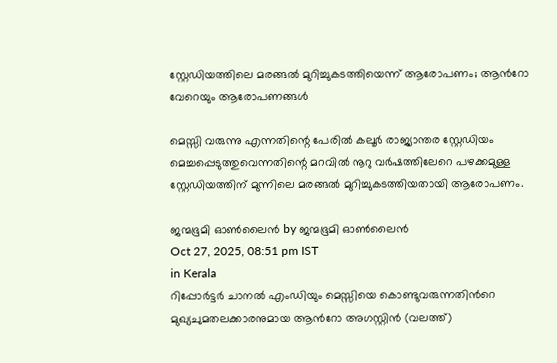സ്റ്റേഡിയത്തിലെ മരങ്ങല്‍ മുറിച്ചുകടത്തിയെന്ന് ആരോപണം; ആന്‍റോ വേറെയും ആരോപണങ്ങള്‍

മെസ്സി വരുന്നു എന്നതിന്റെ പേരില്‍ കലൂര്‍ രാജ്യാന്തര സ്റ്റേഡിയം മെച്ചപ്പെടുത്തുവെന്നതിന്റെ മറവില്‍ നൂറു വര്‍ഷത്തിലേറെ പഴക്കമുള്ള സ്റ്റേഡിയത്തിന് മുന്നിലെ മരങ്ങല്‍ മുറിച്ചുകടത്തിയതായി ആരോപണം.

ജന്മഭൂമി ഓണ്‍ലൈന്‍ by ജന്മഭൂമി ഓണ്‍ലൈന്‍
Oct 27, 2025, 08:51 pm IST
in Kerala
റിപ്പോര്‍ട്ടര്‍ ചാനല്‍ എംഡിയും മെസ്സിയെ കൊണ്ടുവരുന്നതിന്‍റെ മുഖ്യചുമതലക്കാരനുമായ ആന്‍റോ അഗസ്റ്റിന്‍ (വലത്ത്)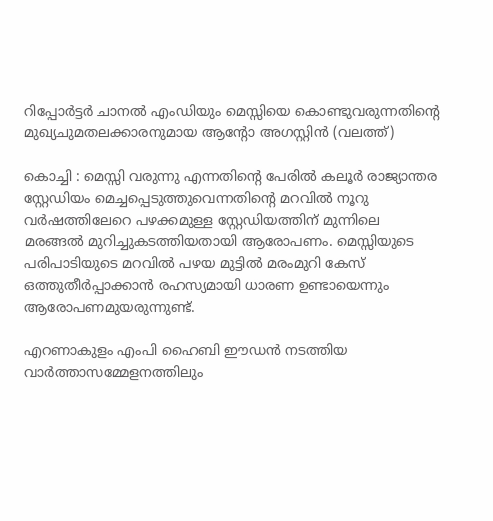റിപ്പോര്‍ട്ടര്‍ ചാനല്‍ എംഡിയും മെസ്സിയെ കൊണ്ടുവരുന്നതിന്‍റെ മുഖ്യചുമതലക്കാരനുമായ ആന്‍റോ അഗസ്റ്റിന്‍ (വലത്ത്)

കൊച്ചി : മെസ്സി വരുന്നു എന്നതിന്റെ പേരില്‍ കലൂര്‍ രാജ്യാന്തര സ്റ്റേഡിയം മെച്ചപ്പെടുത്തുവെന്നതിന്റെ മറവില്‍ നൂറു വര്‍ഷത്തിലേറെ പഴക്കമുള്ള സ്റ്റേഡിയത്തിന് മുന്നിലെ മരങ്ങല്‍ മുറിച്ചുകടത്തിയതായി ആരോപണം. മെസ്സിയുടെ പരിപാടിയുടെ മറവില്‍ പഴയ മുട്ടില്‍ മരംമുറി കേസ് ഒത്തുതീര്‍പ്പാക്കാന്‍ രഹസ്യമായി ധാരണ ഉണ്ടായെന്നും ആരോപണമുയരുന്നുണ്ട്.

എറണാകുളം എംപി ഹൈബി ഈഡന്‍ നടത്തിയ വാര്‍ത്താസമ്മേളനത്തിലും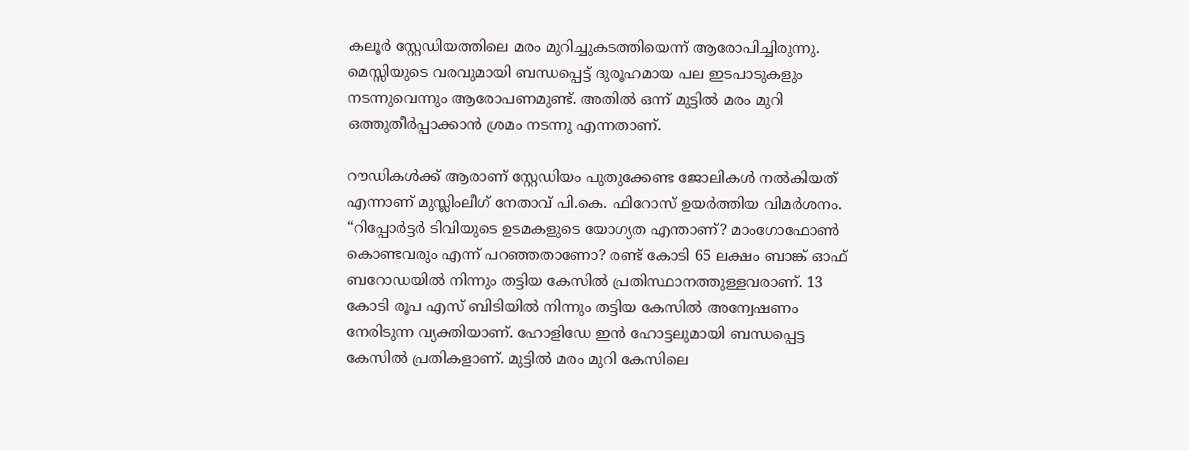കലൂര്‍ സ്റ്റേഡിയത്തിലെ മരം മുറിച്ചുകടത്തിയെന്ന് ആരോപിച്ചിരുന്നു. മെസ്സിയുടെ വരവുമായി ബന്ധപ്പെട്ട് ദുരൂഹമായ പല ഇടപാടുകളും നടന്നുവെന്നും ആരോപണമുണ്ട്. അതില്‍ ഒന്ന് മുട്ടില്‍ മരം മുറി ഒത്തുതീര്‍പ്പാക്കാന്‍ ശ്രമം നടന്നു എന്നതാണ്.

റൗഡികള്‍ക്ക് ആരാണ് സ്റ്റേഡിയം പുതുക്കേണ്ട ജോലികള്‍ നല്‍കിയത് എന്നാണ് മുസ്ലിംലീഗ് നേതാവ് പി.കെ. ഫിറോസ് ഉയര്‍ത്തിയ വിമര്‍ശനം. “റിപ്പോര്‍ട്ടര്‍ ടിവിയുടെ ഉടമകളുടെ യോഗ്യത എന്താണ്? മാംഗോഫോണ്‍ കൊണ്ടവരും എന്ന് പറഞ്ഞതാണോ? രണ്ട് കോടി 65 ലക്ഷം ബാങ്ക് ഓഫ് ബറോഡയില്‍ നിന്നും തട്ടിയ കേസില്‍ പ്രതിസ്ഥാനത്തുള്ളവരാണ്. 13 കോടി രൂപ എസ് ബിടിയില്‍ നിന്നും തട്ടിയ കേസില്‍ അന്വേഷണം നേരിടുന്ന വ്യക്തിയാണ്. ഹോളിഡേ ഇന്‍ ഹോട്ടലുമായി ബന്ധപ്പെട്ട കേസില്‍ പ്രതികളാണ്. മുട്ടില്‍ മരം മുറി കേസിലെ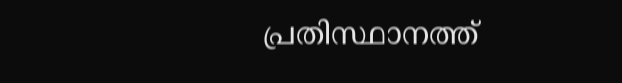പ്രതിസ്ഥാനത്ത്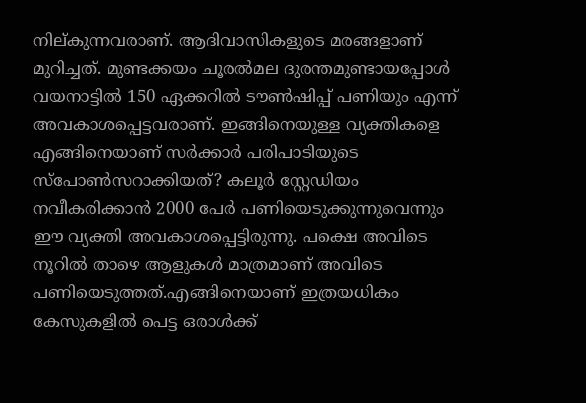നില‍്കുന്നവരാണ്. ആദിവാസികളുടെ മരങ്ങളാണ് മുറിച്ചത്. മുണ്ടക്കയം ചൂരല്‍മല ദുരന്തമുണ്ടായപ്പോള്‍ വയനാട്ടില്‍ 150 ഏക്കറില്‍ ടൗണ്‍ഷിപ്പ് പണിയും എന്ന് അവകാശപ്പെട്ടവരാണ്. ഇങ്ങിനെയുള്ള വ്യക്തികളെ എങ്ങിനെയാണ് സര്‍ക്കാര്‍ പരിപാടിയുടെ സ്പോണ്‍സറാക്കിയത്? കലൂര്‍ സ്റ്റേഡിയം നവീകരിക്കാന്‍ 2000 പേര്‍ പണിയെടുക്കുന്നുവെന്നും ഈ വ്യക്തി അവകാശപ്പെട്ടിരുന്നു. പക്ഷെ അവിടെ നൂറില്‍ താഴെ ആളുകള്‍ മാത്രമാണ് അവിടെ പണിയെടുത്തത്.എങ്ങിനെയാണ് ഇത്രയധികം കേസുകളില്‍ പെട്ട ഒരാള്‍ക്ക്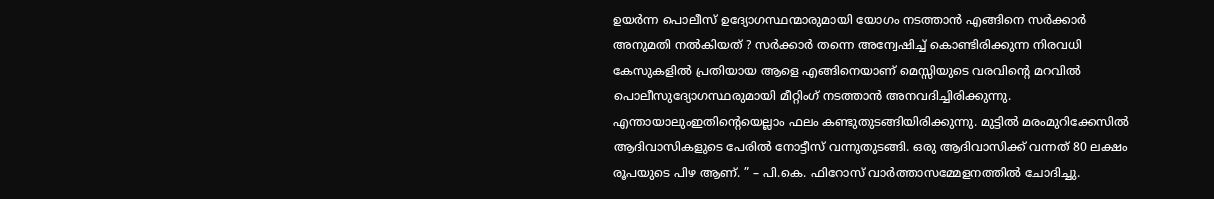ഉയര്‍ന്ന പൊലീസ് ഉദ്യോഗസ്ഥന്മാരുമായി യോഗം നടത്താന്‍ എങ്ങിനെ സര്‍ക്കാര്‍ അനുമതി നല്‍കിയത് ? സര്‍ക്കാര്‍ തന്നെ അന്വേഷിച്ച് കൊണ്ടിരിക്കുന്ന നിരവധി കേസുകളില്‍ പ്രതിയായ ആളെ എങ്ങിനെയാണ് മെസ്സിയുടെ വരവിന്റെ മറവില്‍ പൊലീസുദ്യോഗസ്ഥരുമായി മീറ്റിംഗ് നടത്താന്‍ അനവദിച്ചിരിക്കുന്നു. എന്തായാലുംഇതിന്റെയെല്ലാം ഫലം കണ്ടുതുടങ്ങിയിരിക്കുന്നു. മുട്ടില്‍ മരംമുറിക്കേസില്‍ ആദിവാസികളുടെ പേരില്‍ നോട്ടീസ് വന്നുതുടങ്ങി. ഒരു ആദിവാസിക്ക് വന്നത് 80 ലക്ഷം രൂപയുടെ പിഴ ആണ്. ” – പി.കെ. ഫിറോസ് വാര്‍ത്താസമ്മേളനത്തില്‍ ചോദിച്ചു.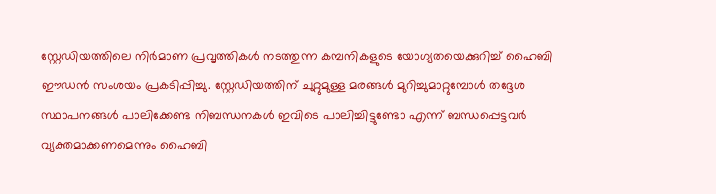സ്റ്റേഡിയത്തിലെ നിർമാണ പ്രവൃത്തികൾ നടത്തുന്ന കമ്പനികളുടെ യോഗ്യതയെക്കുറിച്ച് ഹൈബി ഈഡന്‍ സംശയം പ്രകടിപ്പിച്ചു. സ്റ്റേഡിയത്തിന് ചുറ്റുമുള്ള മരങ്ങൾ മുറിച്ചുമാറ്റുമ്പോൾ തദ്ദേശ സ്ഥാപനങ്ങൾ പാലിക്കേണ്ട നിബന്ധനകൾ ഇവിടെ പാലിച്ചിട്ടുണ്ടോ എന്ന് ബന്ധപ്പെട്ടവർ വ്യക്തമാക്കണമെന്നും ഹൈബി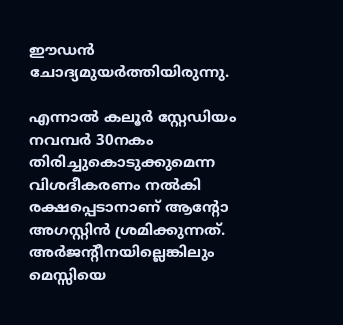ഈഡന്‍ ചോദ്യമുയര്‍ത്തിയിരുന്നു.

എന്നാല്‍ കലൂര്‍ സ്റ്റേഡിയം നവമ്പര്‍ 30നകം തിരിച്ചുകൊടുക്കുമെന്ന വിശദീകരണം നല്‍കി രക്ഷപ്പെടാനാണ് ആന്‍റോ അഗസ്റ്റിന്‍ ശ്രമിക്കുന്നത്. അര്‍ജന്‍റീനയില്ലെങ്കിലും മെസ്സിയെ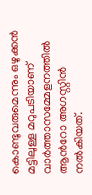കൊണ്ടുവരുമെന്നും ഒഴുക്കന്‍ മട്ടിലുള്ള മറുപടിയാണ് വാര്‍ത്താസമ്മേളനത്തില്‍ ആന്‍റോ അഗസ്റ്റിന്‍ നല്‍കിയത്.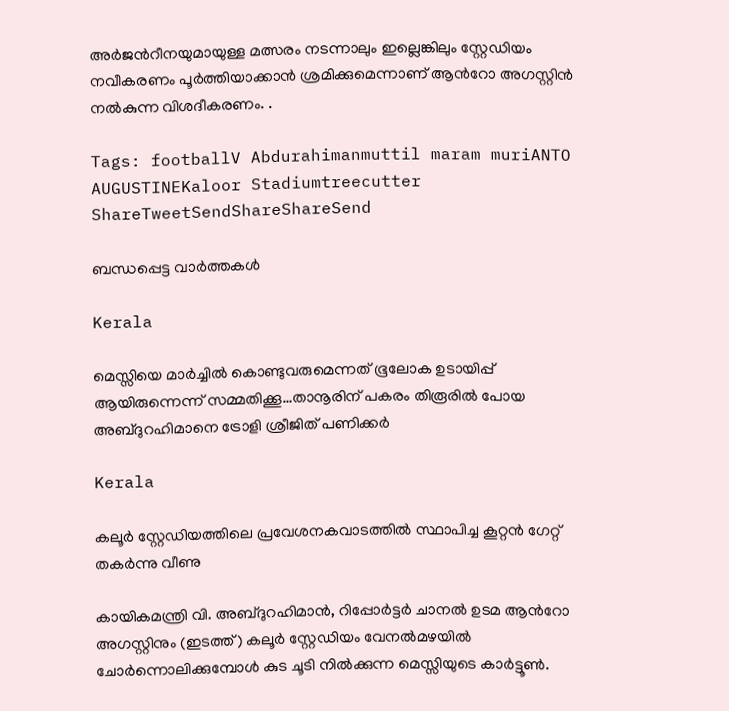അര്‍ജന്‍റീനയുമായുള്ള മത്സരം നടന്നാലും ഇല്ലെങ്കിലും സ്റ്റേഡിയം നവീകരണം പൂര്‍ത്തിയാക്കാന്‍ ശ്രമിക്കുമെന്നാണ് ആന്‍റോ അഗസ്റ്റിന്‍ നല്‍കുന്ന വിശദീകരണം. .

Tags: footballV Abdurahimanmuttil maram muriANTO AUGUSTINEKaloor Stadiumtreecutter
ShareTweetSendShareShareSend

ബന്ധപ്പെട്ട വാര്‍ത്തകള്‍

Kerala

മെസ്സിയെ മാര്‍ച്ചില്‍ കൊണ്ടുവരുമെന്നത് ഭൂലോക ഉടായിപ്പ് ആയിരുന്നെന്ന് സമ്മതിക്കൂ…താനൂരിന് പകരം തിരൂരില്‍ പോയ അബ്ദുറഹിമാനെ ട്രോളി ശ്രീജിത് പണിക്കര്‍

Kerala

കലൂര്‍ സ്റ്റേഡിയത്തിലെ പ്രവേശനകവാടത്തില്‍ സ്ഥാപിച്ച കൂറ്റന്‍ ഗേറ്റ് തകര്‍ന്നു വീണു

കായികമന്ത്രി വി. അബ്ദുറഹിമാന്‍, റിപ്പോര്‍ട്ടര്‍ ചാനല്‍ ഉടമ ആന്‍റോ അഗസ്റ്റിനും (ഇടത്ത്) കലൂര്‍ സ്റ്റേഡിയം വേനല്‍മഴയില്‍ ചോര്‍ന്നൊലിക്കുമ്പോള്‍ കുട ചൂടി നില്‍ക്കുന്ന മെസ്സിയുടെ കാര്‍ട്ടൂണ്‍.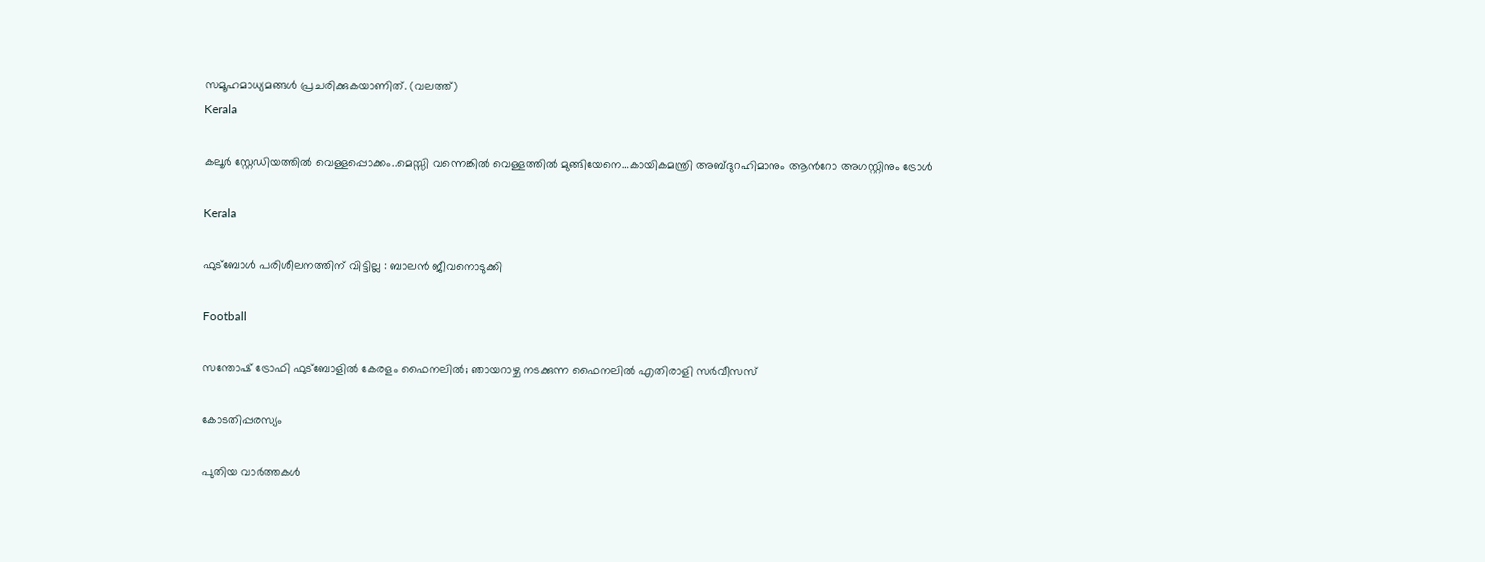സമൂഹമാധ്യമങ്ങള്‍ പ്രചരിക്കുകയാണിത്. (വലത്ത്)
Kerala

കലൂര്‍ സ്റ്റേഡിയത്തില്‍ വെള്ളപ്പൊക്കം..മെസ്സി വന്നെങ്കില്‍ വെള്ളത്തില്‍ മുങ്ങിയേനെ…കായികമന്ത്രി അബ്ദുറഹിമാനും ആന്‍റോ അഗസ്റ്റിനും ട്രോള്‍

Kerala

ഫുട്‌ബോള്‍ പരിശീലനത്തിന് വിട്ടില്ല : ബാലന്‍ ജീവനൊടുക്കി

Football

സന്തോഷ് ട്രോഫി ഫുട്ബോളിൽ കേരളം ഫൈനലിൽ; ഞായറാഴ്ച നടക്കുന്ന ഫൈനലിൽ എതിരാളി സർവീസസ്

കോടതിപ്പരസ്യം

പുതിയ വാര്‍ത്തകള്‍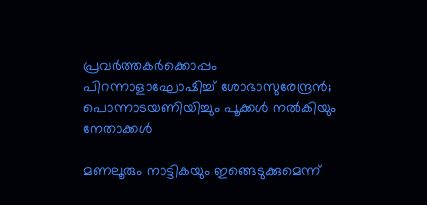പ്രവര്‍ത്തകര്‍ക്കൊപ്പം പിറന്നാളാഘോഷിച്ച് ശോഭാസുരേന്ദ്രന്‍; പൊന്നാടയണിയിച്ചും പൂക്കള്‍ നല്‍കിയും നേതാക്കൾ

മണലൂരും നാട്ടികയും ഇങ്ങെടുക്കുമെന്ന്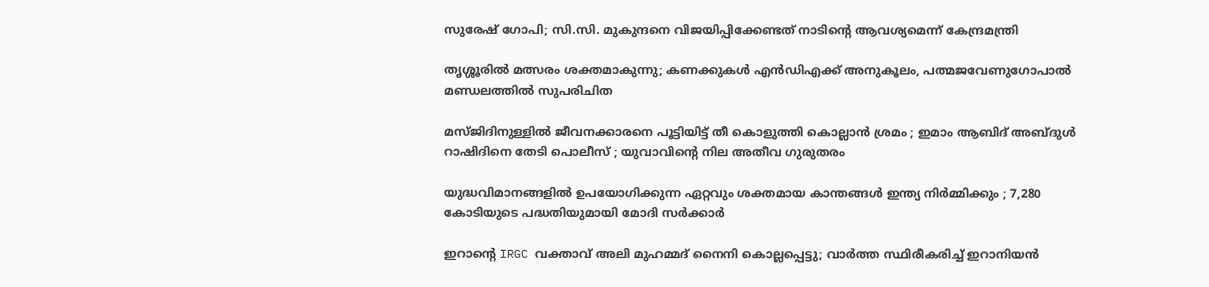സുരേഷ് ഗോപി; സി.സി. മുകുന്ദനെ വിജയിപ്പിക്കേണ്ടത് നാടിന്റെ ആവശ്യമെന്ന് കേന്ദ്രമന്ത്രി

തൃശ്ശൂരില്‍ മത്സരം ശക്തമാകുന്നു; കണക്കുകള്‍ എന്‍ഡിഎക്ക് അനുകൂലം, പത്മജവേണുഗോപാൽ മണ്ഡലത്തിൽ സുപരിചിത

മസ്ജിദിനുള്ളിൽ ജീവനക്കാരനെ പൂട്ടിയിട്ട് തീ കൊളുത്തി കൊല്ലാൻ ശ്രമം ; ഇമാം ആബിദ് അബ്ദുൾ റാഷിദിനെ തേടി പൊലീസ് ; യുവാവിന്റെ നില അതീവ ഗുരുതരം

യുദ്ധവിമാനങ്ങളിൽ ഉപയോഗിക്കുന്ന ഏറ്റവും ശക്തമായ കാന്തങ്ങൾ ഇന്ത്യ നിർമ്മിക്കും ; 7,280 കോടിയുടെ പദ്ധതിയുമായി മോദി സർക്കാർ

ഇറാന്റെ IRGC വക്താവ് അലി മുഹമ്മദ് നൈനി കൊല്ലപ്പെട്ടു; വാർത്ത സ്ഥിരീകരിച്ച് ഇറാനിയൻ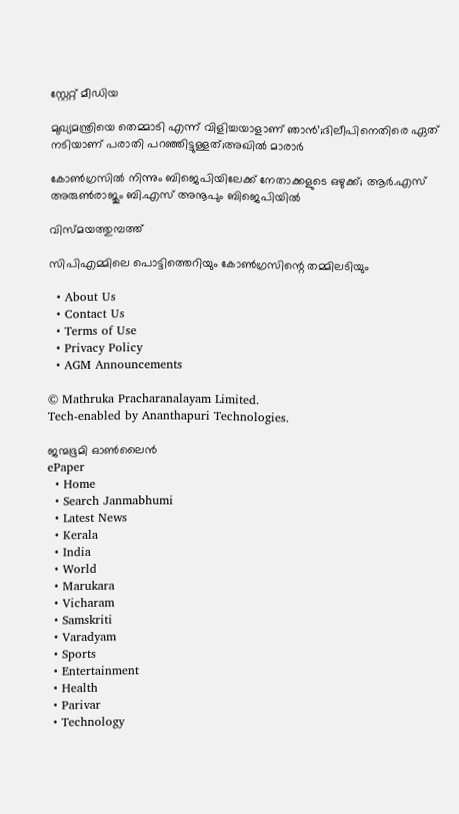സ്റ്റേറ്റ് മീഡിയ

മുഖ്യമന്ത്രിയെ തെമ്മാടി എന്ന് വിളിച്ചയാളാണ് ഞാൻ’;ദിലീപിനെതിരെ ഏത് നടിയാണ് പരാതി പറഞ്ഞിട്ടുള്ളത്;അഖിൽ മാരാർ

കോൺഗ്രസിൽ നിന്നും ബിജെപിയിലേക്ക് നേതാക്കളുടെ ഒഴുക്ക്; ആർ.എസ് അരുൺരാജും ബി.എസ് അനൂപും ബിജെപിയിൽ

വിസ്മയത്തുമ്പത്ത്

സിപിഎമ്മിലെ പൊട്ടിത്തെറിയും കോണ്‍ഗ്രസിന്റെ തമ്മിലടിയും

  • About Us
  • Contact Us
  • Terms of Use
  • Privacy Policy
  • AGM Announcements

© Mathruka Pracharanalayam Limited.
Tech-enabled by Ananthapuri Technologies.

ജന്മഭൂമി ഓണ്‍ലൈന്‍
ePaper
  • Home
  • Search Janmabhumi
  • Latest News
  • Kerala
  • India
  • World
  • Marukara
  • Vicharam
  • Samskriti
  • Varadyam
  • Sports
  • Entertainment
  • Health
  • Parivar
  • Technology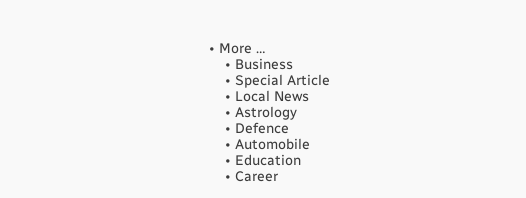• More …
    • Business
    • Special Article
    • Local News
    • Astrology
    • Defence
    • Automobile
    • Education
    • Career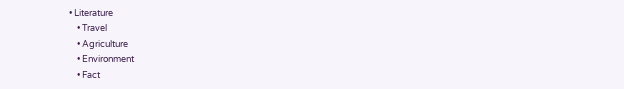• Literature
    • Travel
    • Agriculture
    • Environment
    • Fact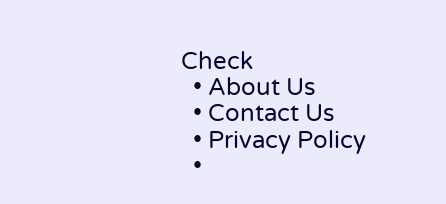Check
  • About Us
  • Contact Us
  • Privacy Policy
  •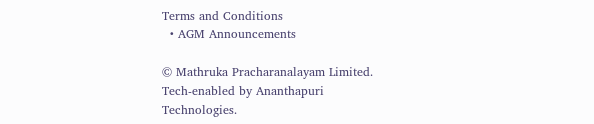Terms and Conditions
  • AGM Announcements

© Mathruka Pracharanalayam Limited.
Tech-enabled by Ananthapuri Technologies.